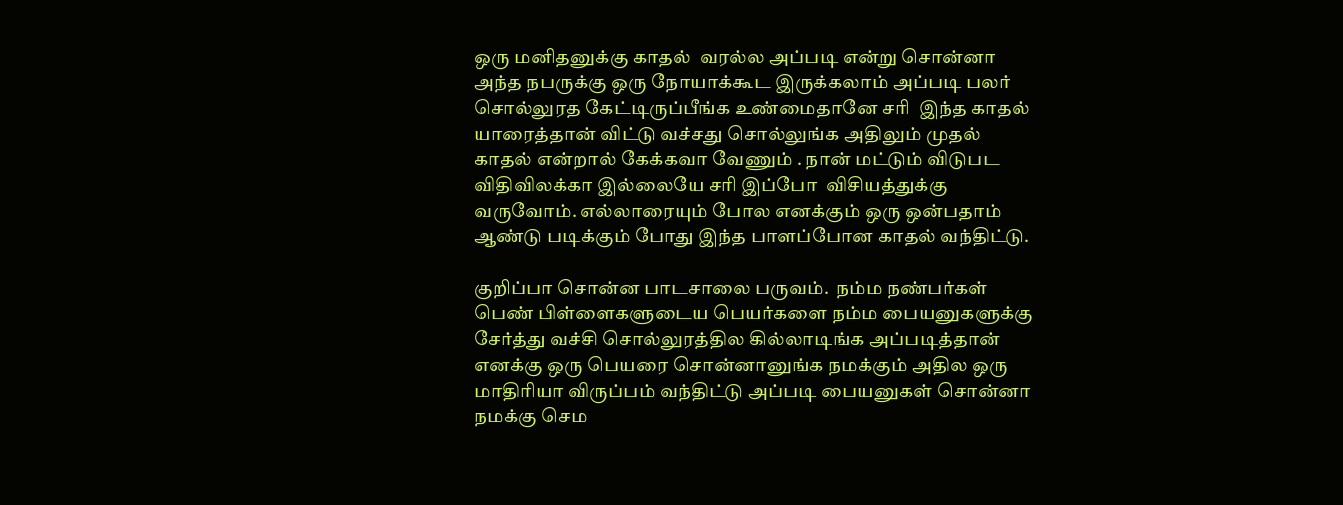ஒரு மனிதனுக்கு காதல்  வரல்ல அப்படி என்று சொன்னா அந்த நபருக்கு ஒரு நோயாக்கூட இருக்கலாம் அப்படி பலர் சொல்லுரத கேட்டிருப்பீங்க உண்மைதானே சரி  இந்த காதல் யாரைத்தான் விட்டு வச்சது சொல்லுங்க அதிலும் முதல் காதல் என்றால் கேக்கவா வேணும் . நான் மட்டும் விடுபட விதிவிலக்கா இல்லையே சரி இப்போ  விசியத்துக்கு வருவோம். எல்லாரையும் போல எனக்கும் ஒரு ஒன்பதாம் ஆண்டு படிக்கும் போது இந்த பாளப்போன காதல் வந்திட்டு.

குறிப்பா சொன்ன பாடசாலை பருவம்.  நம்ம நண்பர்கள் பெண் பிள்ளைகளுடைய பெயர்களை நம்ம பையனுகளுக்கு சேர்த்து வச்சி சொல்லுரத்தில கில்லாடிங்க அப்படித்தான் எனக்கு ஒரு பெயரை சொன்னானுங்க நமக்கும் அதில ஒரு மாதிரியா விருப்பம் வந்திட்டு அப்படி பையனுகள் சொன்னா நமக்கு செம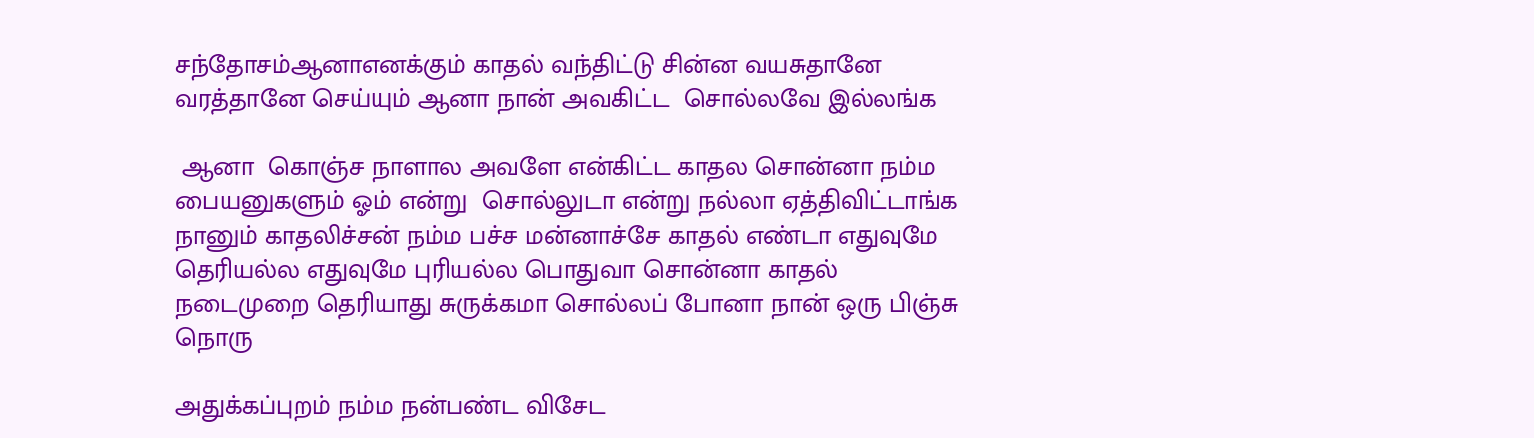சந்தோசம்ஆனாஎனக்கும் காதல் வந்திட்டு சின்ன வயசுதானே வரத்தானே செய்யும் ஆனா நான் அவகிட்ட  சொல்லவே இல்லங்க

 ஆனா  கொஞ்ச நாளால அவளே என்கிட்ட காதல சொன்னா நம்ம பையனுகளும் ஓம் என்று  சொல்லுடா என்று நல்லா ஏத்திவிட்டாங்க நானும் காதலிச்சன் நம்ம பச்ச மன்னாச்சே காதல் எண்டா எதுவுமே  தெரியல்ல எதுவுமே புரியல்ல பொதுவா சொன்னா காதல் நடைமுறை தெரியாது சுருக்கமா சொல்லப் போனா நான் ஒரு பிஞ்சு நொரு

அதுக்கப்புறம் நம்ம நன்பண்ட விசேட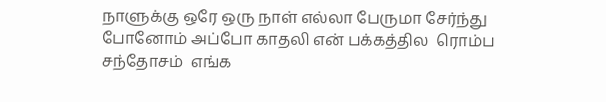நாளுக்கு ஒரே ஒரு நாள் எல்லா பேருமா சேர்ந்து போனோம் அப்போ காதலி என் பக்கத்தில  ரொம்ப சந்தோசம்  எங்க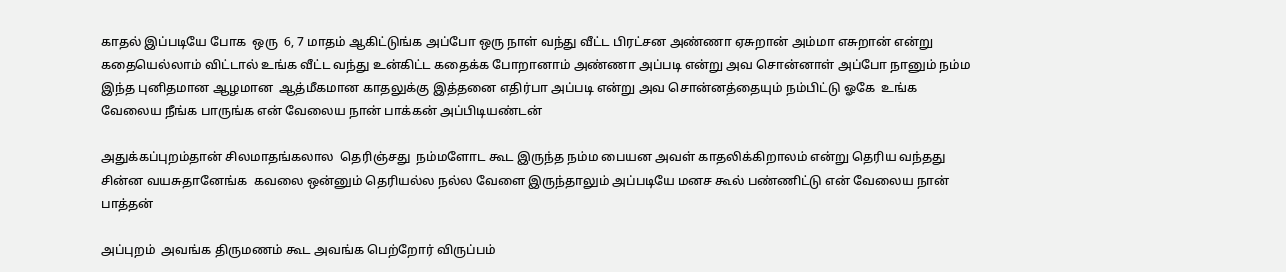காதல் இப்படியே போக  ஒரு  6, 7 மாதம் ஆகிட்டுங்க அப்போ ஒரு நாள் வந்து வீட்ட பிரட்சன அண்ணா ஏசுறான் அம்மா எசுறான் என்று கதையெல்லாம் விட்டால் உங்க வீட்ட வந்து உன்கிட்ட கதைக்க போறானாம் அண்ணா அப்படி என்று அவ சொன்னாள் அப்போ நானும் நம்ம இந்த புனிதமான ஆழமான  ஆத்மீகமான காதலுக்கு இத்தனை எதிர்பா அப்படி என்று அவ சொன்னத்தையும் நம்பிட்டு ஓகே  உங்க வேலைய நீங்க பாருங்க என் வேலைய நான் பாக்கன் அப்பிடியண்டன்

அதுக்கப்புறம்தான் சிலமாதங்கலால  தெரிஞ்சது  நம்மளோட கூட இருந்த நம்ம பையன அவள் காதலிக்கிறாலம் என்று தெரிய வந்தது சின்ன வயசுதானேங்க  கவலை ஒன்னும் தெரியல்ல நல்ல வேளை இருந்தாலும் அப்படியே மனச கூல் பண்ணிட்டு என் வேலைய நான் பாத்தன்

அப்புறம்  அவங்க திருமணம் கூட அவங்க பெற்றோர் விருப்பம்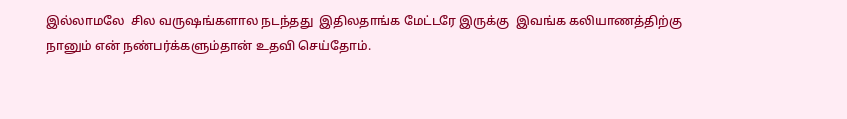இல்லாமலே  சில வருஷங்களால நடந்தது  இதிலதாங்க மேட்டரே இருக்கு  இவங்க கலியாணத்திற்கு  நானும் என் நண்பர்க்களும்தான் உதவி செய்தோம்.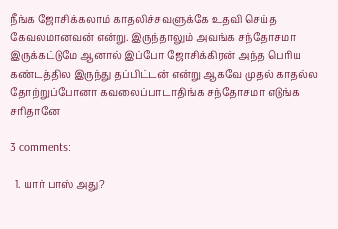நீங்க ஜோசிக்கலாம் காதலிச்சவளுக்கே உதவி செய்த கேவலமானவன் என்று. இருந்தாலும் அவங்க சந்தோசமா இருக்கட்டுமே ஆனால் இப்போ ஜோசிக்கிரன் அந்த பெரிய கண்டத்தில இருந்து தப்பிட்டன் என்று ஆகவே முதல் காதல்ல தோற்றுப்போனா கவலைப்பாடாதிங்க சந்தோசமா எடுங்க சரிதானே

3 comments:

  1. யார் பாஸ் அது?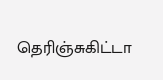தெரிஞ்சுகிட்டா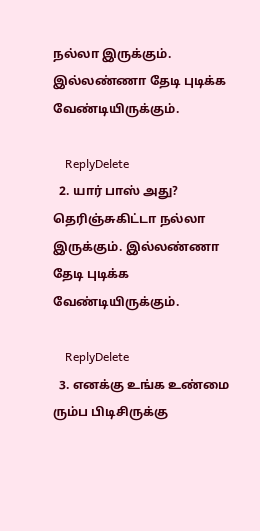நல்லா இருக்கும். இல்லண்ணா தேடி புடிக்க வேண்டியிருக்கும்.

    ReplyDelete
  2. யார் பாஸ் அது? தெரிஞ்சுகிட்டா நல்லா இருக்கும். இல்லண்ணா தேடி புடிக்க வேண்டியிருக்கும்.

    ReplyDelete
  3. எனக்கு உங்க உண்மை ரும்ப பிடிசிருக்கு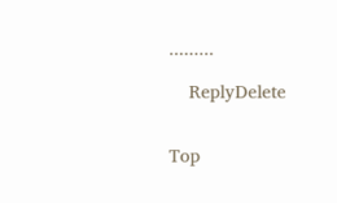.........

    ReplyDelete


Top